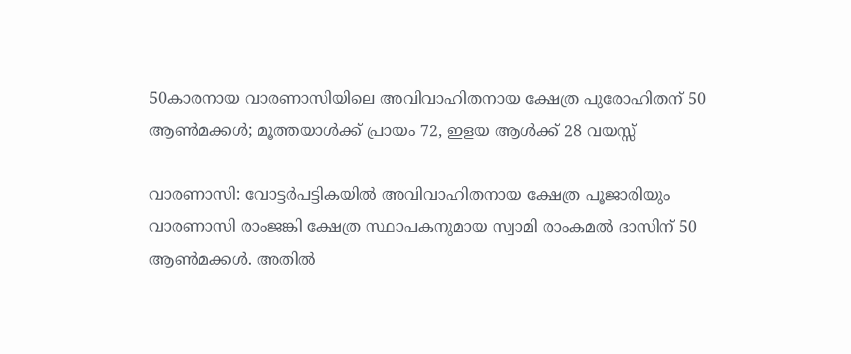50കാരനായ വാരണാസിയിലെ അവിവാഹിതനായ ക്ഷേത്ര പുരോഹിതന് 50 ആണ്‍മക്കള്‍; മൂത്തയാള്‍ക്ക് പ്രായം 72, ഇളയ ആള്‍ക്ക് 28 വയസ്സ്

വാരണാസി: വോട്ടര്‍പട്ടികയില്‍ അവിവാഹിതനായ ക്ഷേത്ര പൂജാരിയും വാരണാസി രാംജങ്കി ക്ഷേത്ര സ്ഥാപകനുമായ സ്വാമി രാംകമല്‍ ദാസിന് 50 ആണ്‍മക്കള്‍. അതില്‍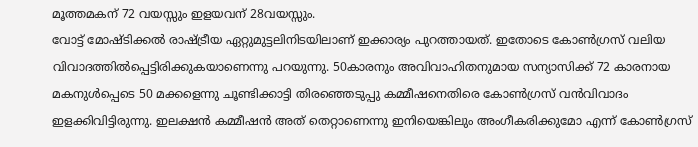മൂത്തമകന് 72 വയസ്സും ഇളയവന് 28വയസ്സും.
വോട്ട് മോഷ്ടിക്കല്‍ രാഷ്ട്രീയ ഏറ്റുമുട്ടലിനിടയിലാണ് ഇക്കാര്യം പുറത്തായത്. ഇതോടെ കോണ്‍ഗ്രസ് വലിയ വിവാദത്തില്‍പ്പെട്ടിരിക്കുകയാണെന്നു പറയുന്നു. 50കാരനും അവിവാഹിതനുമായ സന്യാസിക്ക് 72 കാരനായ മകനുള്‍പ്പെടെ 50 മക്കളെന്നു ചൂണ്ടിക്കാട്ടി തിരഞ്ഞെടുപ്പു കമ്മീഷനെതിരെ കോണ്‍ഗ്രസ് വന്‍വിവാദം ഇളക്കിവിട്ടിരുന്നു. ഇലക്ഷന്‍ കമ്മീഷന്‍ അത് തെറ്റാണെന്നു ഇനിയെങ്കിലും അംഗീകരിക്കുമോ എന്ന് കോണ്‍ഗ്രസ്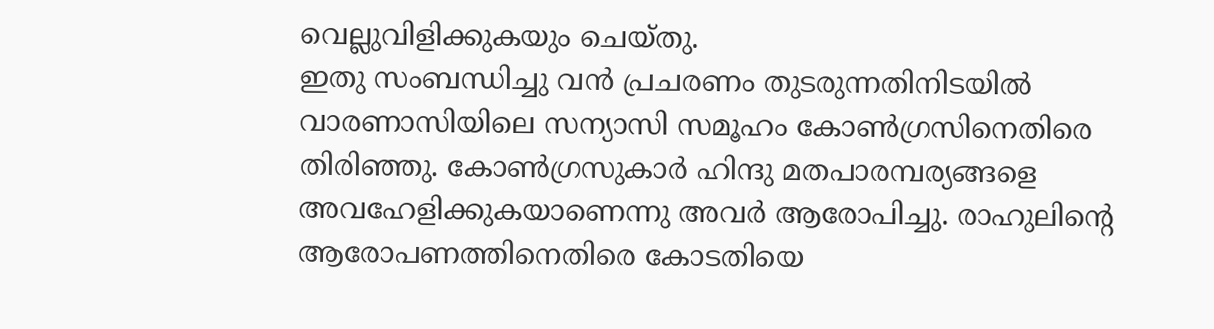വെല്ലുവിളിക്കുകയും ചെയ്തു.
ഇതു സംബന്ധിച്ചു വന്‍ പ്രചരണം തുടരുന്നതിനിടയില്‍ വാരണാസിയിലെ സന്യാസി സമൂഹം കോണ്‍ഗ്രസിനെതിരെ തിരിഞ്ഞു. കോണ്‍ഗ്രസുകാര്‍ ഹിന്ദു മതപാരമ്പര്യങ്ങളെ അവഹേളിക്കുകയാണെന്നു അവര്‍ ആരോപിച്ചു. രാഹുലിന്റെ ആരോപണത്തിനെതിരെ കോടതിയെ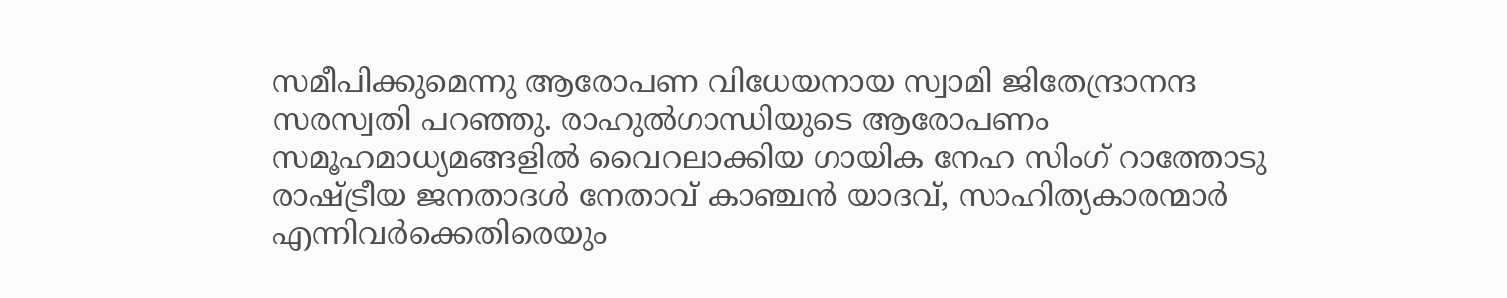സമീപിക്കുമെന്നു ആരോപണ വിധേയനായ സ്വാമി ജിതേന്ദ്രാനന്ദ സരസ്വതി പറഞ്ഞു. രാഹുല്‍ഗാന്ധിയുടെ ആരോപണം സമൂഹമാധ്യമങ്ങളില്‍ വൈറലാക്കിയ ഗായിക നേഹ സിംഗ് റാത്തോടു രാഷ്ട്രീയ ജനതാദള്‍ നേതാവ് കാഞ്ചന്‍ യാദവ്, സാഹിത്യകാരന്മാര്‍ എന്നിവര്‍ക്കെതിരെയും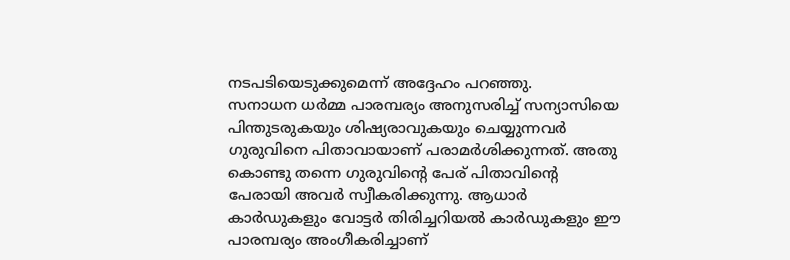നടപടിയെടുക്കുമെന്ന് അദ്ദേഹം പറഞ്ഞു.
സനാധന ധര്‍മ്മ പാരമ്പര്യം അനുസരിച്ച് സന്യാസിയെ പിന്തുടരുകയും ശിഷ്യരാവുകയും ചെയ്യുന്നവര്‍ ഗുരുവിനെ പിതാവായാണ് പരാമര്‍ശിക്കുന്നത്. അതു കൊണ്ടു തന്നെ ഗുരുവിന്റെ പേര് പിതാവിന്റെ പേരായി അവര്‍ സ്വീകരിക്കുന്നു. ആധാര്‍ കാര്‍ഡുകളും വോട്ടര്‍ തിരിച്ചറിയല്‍ കാര്‍ഡുകളും ഈ പാരമ്പര്യം അംഗീകരിച്ചാണ്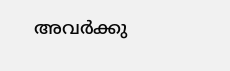അവര്‍ക്കു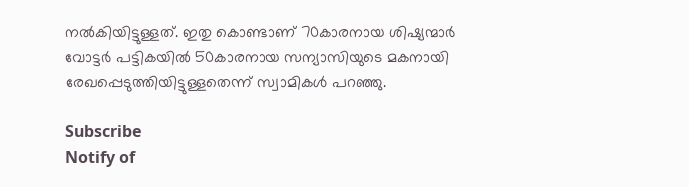നല്‍കിയിട്ടുള്ളത്. ഇതു കൊണ്ടാണ് 70കാരനായ ശിഷ്യന്മാര്‍ വോട്ടര്‍ പട്ടികയില്‍ 50കാരനായ സന്യാസിയുടെ മകനായി രേഖപ്പെടുത്തിയിട്ടുള്ളതെന്ന് സ്വാമികള്‍ പറഞ്ഞു.

Subscribe
Notify of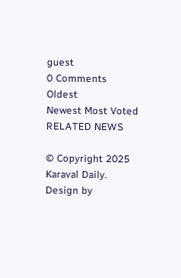guest
0 Comments
Oldest
Newest Most Voted
RELATED NEWS

© Copyright 2025 Karaval Daily. Design by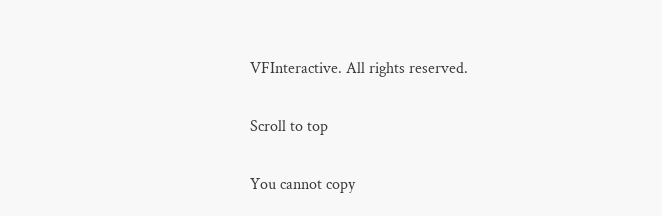VFInteractive. All rights reserved.

Scroll to top

You cannot copy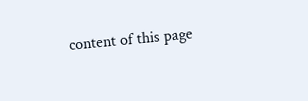content of this page